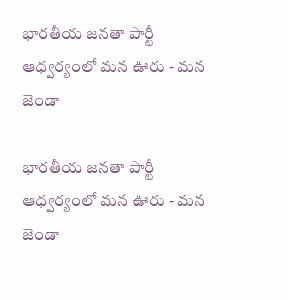భారతీయ జనతా పార్టీ ఆధ్వర్యంలో మన ఊరు - మన జెండా

భారతీయ జనతా పార్టీ ఆధ్వర్యంలో మన ఊరు - మన జెండా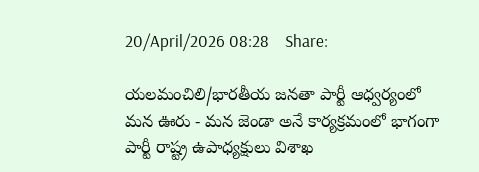20/April/2026 08:28    Share:

యలమంచిలి/భారతీయ జనతా పార్టీ ఆధ్వర్యంలో మన ఊరు - మన జెండా అనే కార్యక్రమంలో భాగంగా  పార్టీ రాష్ట్ర ఉపాధ్యక్షులు విశాఖ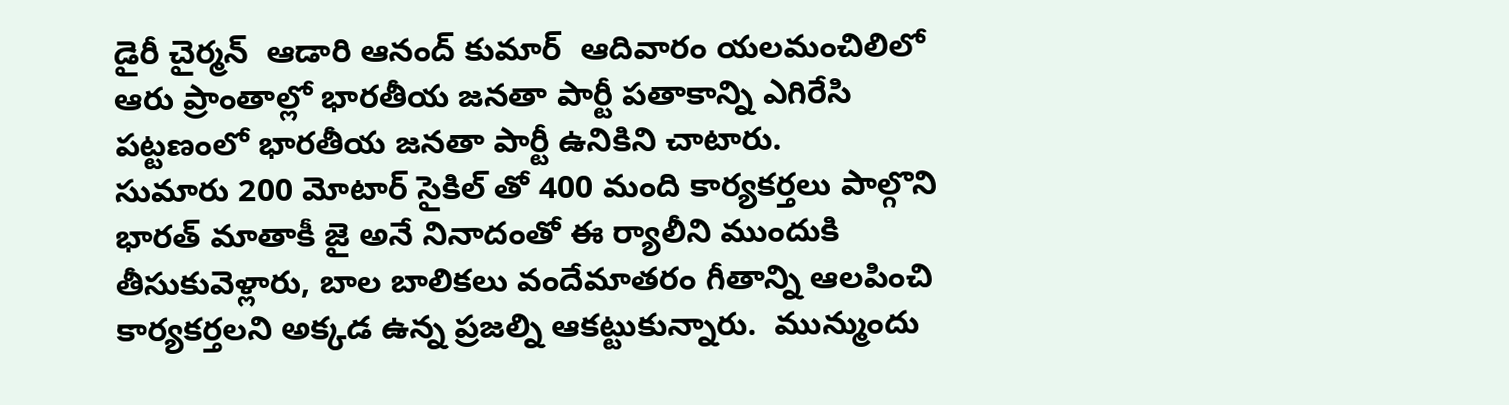డైరీ చైర్మన్  ఆడారి ఆనంద్ కుమార్  ఆదివారం యలమంచిలిలో ఆరు ప్రాంతాల్లో భారతీయ జనతా పార్టీ పతాకాన్ని ఎగిరేసి  పట్టణంలో భారతీయ జనతా పార్టీ ఉనికిని చాటారు.
సుమారు 200 మోటార్ సైకిల్ తో 400 మంది కార్యకర్తలు పాల్గొని భారత్ మాతాకీ జై అనే నినాదంతో ఈ ర్యాలీని ముందుకి తీసుకువెళ్లారు, బాల బాలికలు వందేమాతరం గీతాన్ని ఆలపించి కార్యకర్తలని అక్కడ ఉన్న ప్రజల్ని ఆకట్టుకున్నారు.  మున్ముందు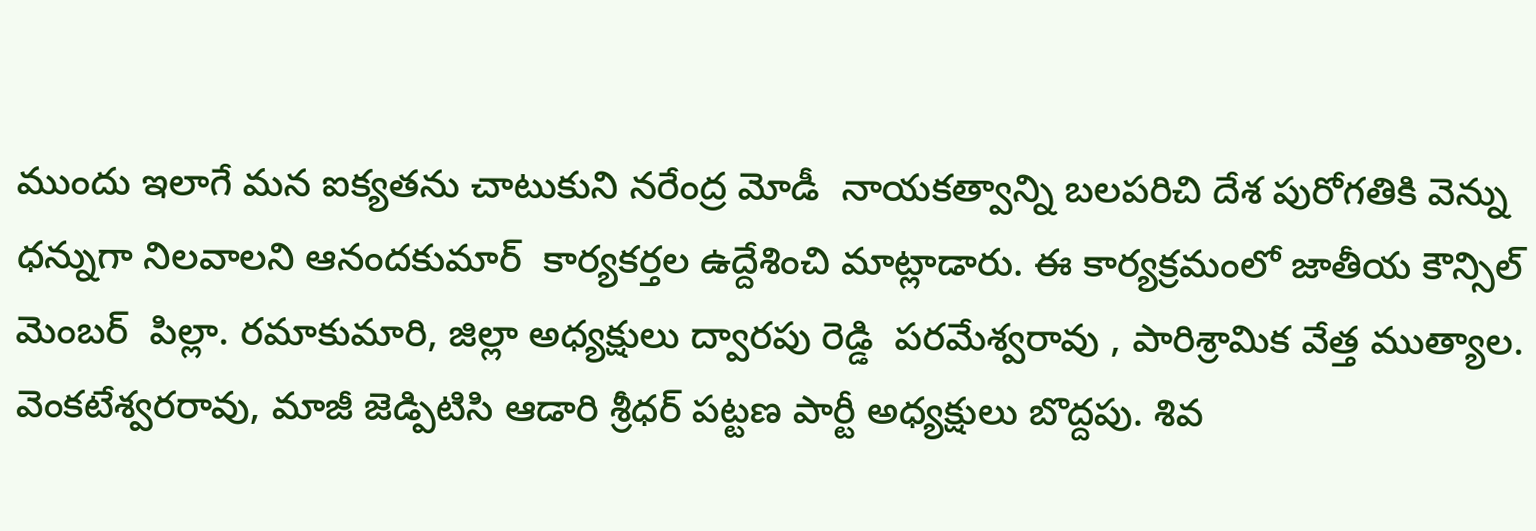ముందు ఇలాగే మన ఐక్యతను చాటుకుని నరేంద్ర మోడీ  నాయకత్వాన్ని బలపరిచి దేశ పురోగతికి వెన్ను ధన్నుగా నిలవాలని ఆనందకుమార్  కార్యకర్తల ఉద్దేశించి మాట్లాడారు. ఈ కార్యక్రమంలో జాతీయ కౌన్సిల్ మెంబర్  పిల్లా. రమాకుమారి, జిల్లా అధ్యక్షులు ద్వారపు రెడ్డి  పరమేశ్వరావు , పారిశ్రామిక వేత్త ముత్యాల. వెంకటేశ్వరరావు, మాజీ జెడ్పిటిసి ఆడారి శ్రీధర్ పట్టణ పార్టీ అధ్యక్షులు బొద్దపు. శివ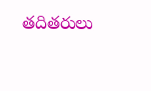తదితరులు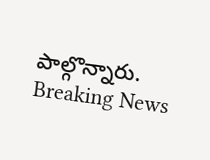పాల్గొన్నారు.
Breaking News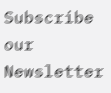Subscribe our Newsletter